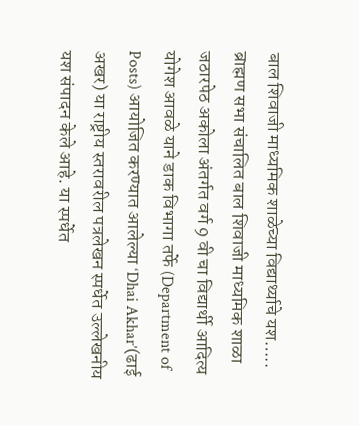बाल शिवाजी माध्यमिक शाळेच्या विद्यार्थ्याचे यश…..
ब्राह्मण सभा संचालित बाल शिवाजी माध्यमिक शाळा जठारपेठ अकोला अंतर्गत वर्ग 9 वी चा विद्यार्थी आदित्य योगेश आवळे याने डाक विभागा तर्फे (Department of Posts) आयोजित करण्यात आलेल्या ‘Dhai Akhar’(ढाई अखर) या राष्ट्रीय स्तरावरील पत्रलेखन स्पर्धेत उल्लेखनीय यश संपादन केले आहे. या स्पर्धेत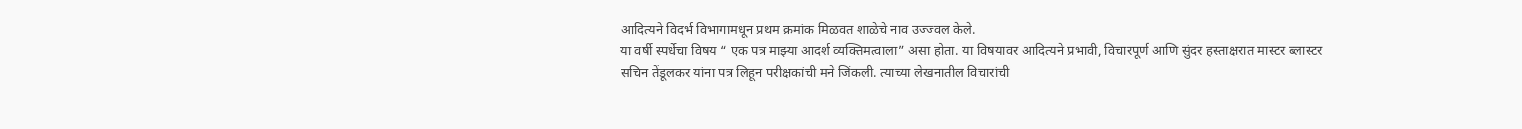आदित्यने विदर्भ विभागामधून प्रथम क्रमांक मिळवत शाळेचे नाव उज्ज्वल केले.
या वर्षी स्पर्धेचा विषय “ एक पत्र माझ्या आदर्श व्यक्तिमत्वाला” असा होता. या विषयावर आदित्यने प्रभावी, विचारपूर्ण आणि सुंदर हस्ताक्षरात मास्टर ब्लास्टर सचिन तेंडूलकर यांना पत्र लिहून परीक्षकांची मने जिंकली. त्याच्या लेखनातील विचारांची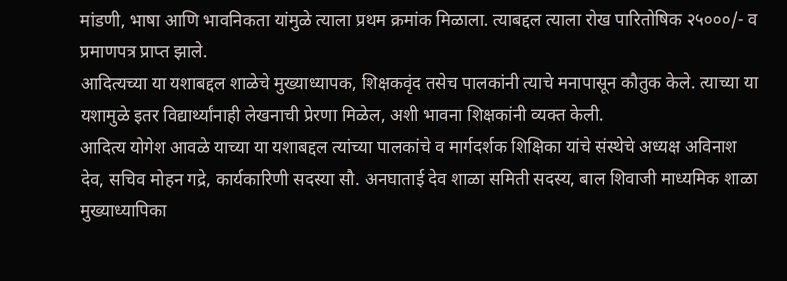मांडणी, भाषा आणि भावनिकता यांमुळे त्याला प्रथम क्रमांक मिळाला. त्याबद्दल त्याला रोख पारितोषिक २५०००/- व प्रमाणपत्र प्राप्त झाले.
आदित्यच्या या यशाबद्दल शाळेचे मुख्याध्यापक, शिक्षकवृंद तसेच पालकांनी त्याचे मनापासून कौतुक केले. त्याच्या या यशामुळे इतर विद्यार्थ्यांनाही लेखनाची प्रेरणा मिळेल, अशी भावना शिक्षकांनी व्यक्त केली.
आदित्य योगेश आवळे याच्या या यशाबद्दल त्यांच्या पालकांचे व मार्गदर्शक शिक्षिका यांचे संस्थेचे अध्यक्ष अविनाश देव, सचिव मोहन गद्रे, कार्यकारिणी सदस्या सौ. अनघाताई देव शाळा समिती सदस्य, बाल शिवाजी माध्यमिक शाळा मुख्याध्यापिका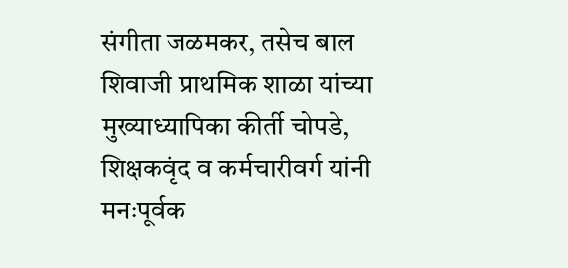संगीता जळमकर, तसेच बाल शिवाजी प्राथमिक शाळा यांच्या मुख्याध्यापिका कीर्ती चोपडे, शिक्षकवृंद व कर्मचारीवर्ग यांनी मनःपूर्वक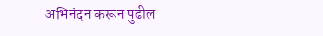अभिनंदन करून पुढील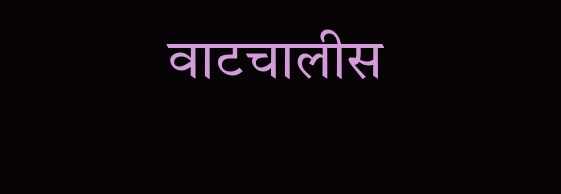वाटचालीस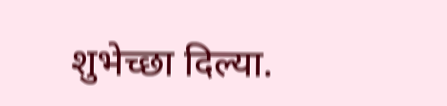शुभेच्छा दिल्या.